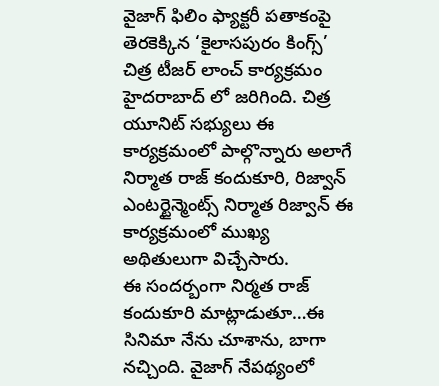వైజాగ్ ఫిలిం ఫ్యాక్టరీ పతాకంపై తెరకెక్కిన ‘కైలాసపురం కింగ్స్’ చిత్ర టీజర్ లాంచ్ కార్యక్రమం హైదరాబాద్ లో జరిగింది. చిత్ర యూనిట్ సభ్యులు ఈ కార్యక్రమంలో పాల్గొన్నారు అలాగే నిర్మాత రాజ్ కందుకూరి, రిజ్వాన్ ఎంటర్టైన్మెంట్స్ నిర్మాత రిజ్వాన్ ఈ కార్యక్రమంలో ముఖ్య అథితులుగా విచ్చేసారు.
ఈ సందర్బంగా నిర్మత రాజ్ కందుకూరి మాట్లాడుతూ…ఈ సినిమా నేను చూశాను, బాగా నచ్చింది. వైజాగ్ నేపథ్యంలో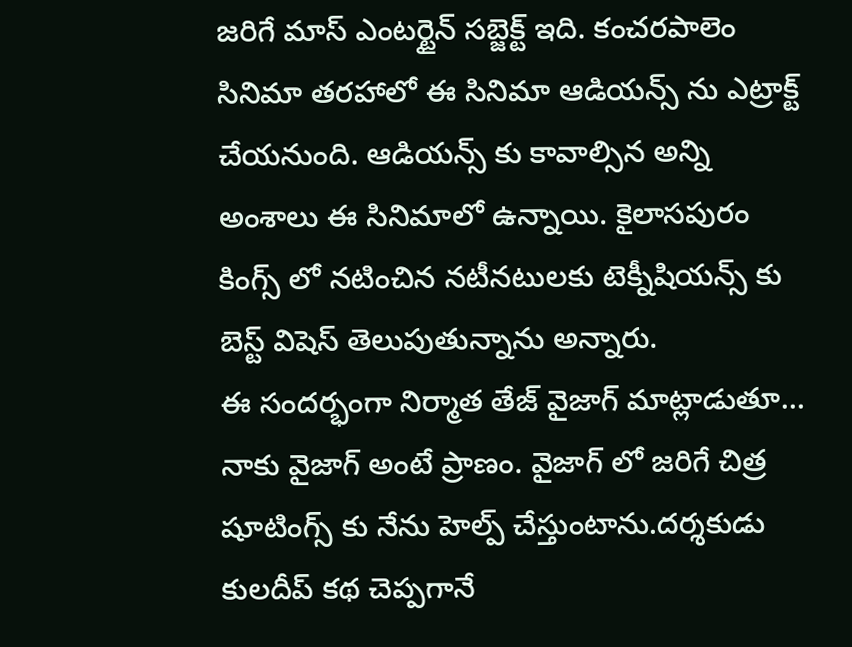జరిగే మాస్ ఎంటర్టైన్ సబ్జెక్ట్ ఇది. కంచరపాలెం సినిమా తరహాలో ఈ సినిమా ఆడియన్స్ ను ఎట్రాక్ట్ చేయనుంది. ఆడియన్స్ కు కావాల్సిన అన్ని అంశాలు ఈ సినిమాలో ఉన్నాయి. కైలాసపురం కింగ్స్ లో నటించిన నటీనటులకు టెక్నీషియన్స్ కు బెస్ట్ విషెస్ తెలుపుతున్నాను అన్నారు.
ఈ సందర్భంగా నిర్మాత తేజ్ వైజాగ్ మాట్లాడుతూ… నాకు వైజాగ్ అంటే ప్రాణం. వైజాగ్ లో జరిగే చిత్ర షూటింగ్స్ కు నేను హెల్ప్ చేస్తుంటాను.దర్శకుడు కులదీప్ కథ చెప్పగానే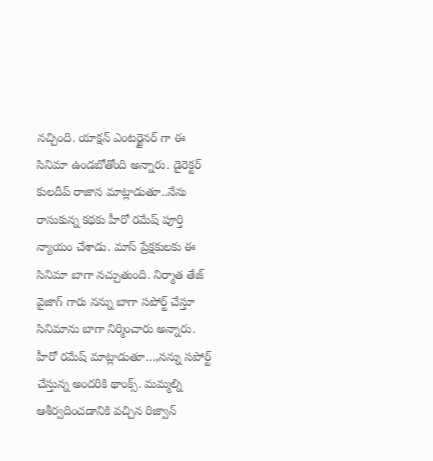నచ్చింది. యాక్షన్ ఎంటర్టైనర్ గా ఈ సినిమా ఉండబోతోంది అన్నారు. డైరెక్టర్ కులదీప్ రాజాన మాట్లాడుతూ..నేను రాసుకున్న కథకు హీరో రమేష్ పూర్తి న్యాయం చేశాడు. మాస్ ప్రేక్షకులకు ఈ సినిమా బాగా నచ్చుతుంది. నిర్మాత తేజ్ వైజాగ్ గారు నన్ను బాగా సపోర్ట్ చేస్తూ సినిమాను బాగా నిర్మించారు అన్నారు.
హీరో రమేష్ మాట్లాడుతూ…,నన్ను సపోర్ట్ చేస్తున్న అందరికి థాంక్స్. మమ్మల్ని ఆశీర్వదించడానికి వచ్చిన రిజ్వాన్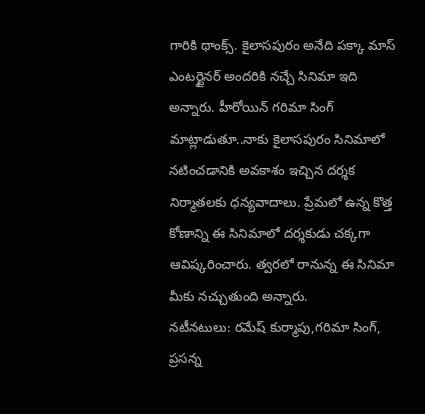గారికి థాంక్స్. కైలాసపురం అనేది పక్కా మాస్ ఎంటర్టైనర్ అందరికి నచ్చే సినిమా ఇది అన్నారు. హీరోయిన్ గరిమా సింగ్ మాట్లాడుతూ..నాకు కైలాసపురం సినిమాలో నటించడానికి అవకాశం ఇచ్చిన దర్శక నిర్మాతలకు ధన్యవాదాలు. ప్రేమలో ఉన్న కొత్త కోణాన్ని ఈ సినిమాలో దర్శకుడు చక్కగా ఆవిష్కరించారు. త్వరలో రానున్న ఈ సినిమా మీకు నచ్చుతుంది అన్నారు.
నటీనటులు: రమేష్ కుర్మాపు,గరిమా సింగ్, ప్రసన్న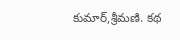కుమార్,శ్రీమణి. కథ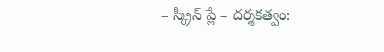– స్క్రీన్ ప్లే – దర్శకత్వం: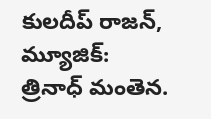కులదీప్ రాజన్, మ్యూజిక్: త్రినాధ్ మంతెన.